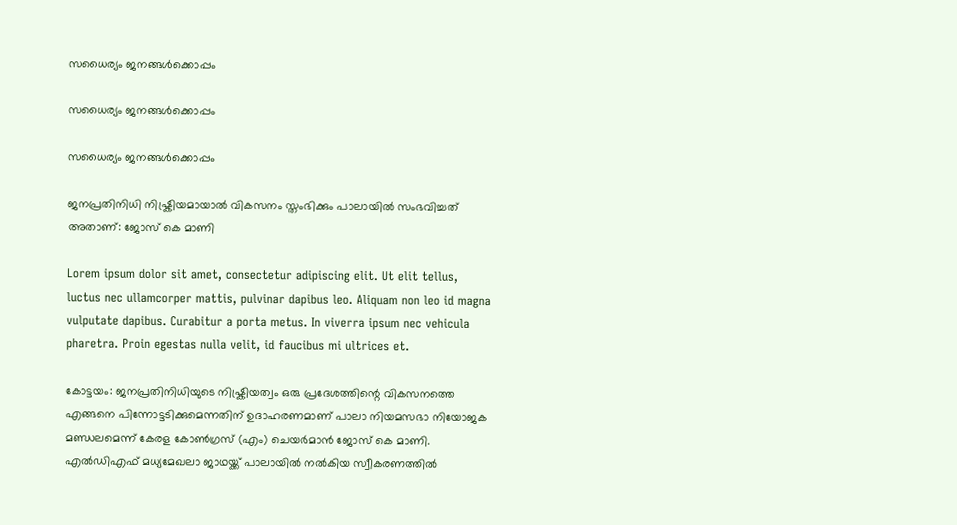സധൈര്യം ജനങ്ങൾക്കൊപ്പം

സധൈര്യം ജനങ്ങൾക്കൊപ്പം

സധൈര്യം ജനങ്ങൾക്കൊപ്പം

ജനപ്രതിനിധി നിഷ്ക്രിയമായാൽ വികസനം സ്തംഭിക്കും പാലായിൽ സംഭവിച്ചത് അതാണ്: ജോസ് കെ മാണി

Lorem ipsum dolor sit amet, consectetur adipiscing elit. Ut elit tellus, luctus nec ullamcorper mattis, pulvinar dapibus leo. Aliquam non leo id magna vulputate dapibus. Curabitur a porta metus. In viverra ipsum nec vehicula pharetra. Proin egestas nulla velit, id faucibus mi ultrices et.

കോട്ടയം: ജനപ്രതിനിധിയുടെ നിഷ്ക്രിയത്വം ഒരു പ്രദേശത്തിന്റെ വികസനത്തെ എങ്ങനെ പിന്നോട്ടടിക്കുമെന്നതിന് ഉദാഹരണമാണ് പാലാ നിയമസഭാ നിയോജക മണ്ഡലമെന്ന് കേരള കോൺഗ്രസ് (എം) ചെയർമാൻ ജോസ് കെ മാണി. എൽഡിഎഫ് മധ്യമേഖലാ ജാഥയ്ക്ക് പാലായിൽ നൽകിയ സ്വീകരണത്തിൽ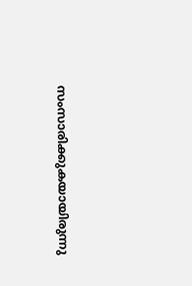സംസാരിക്കുകയായിരുന്നു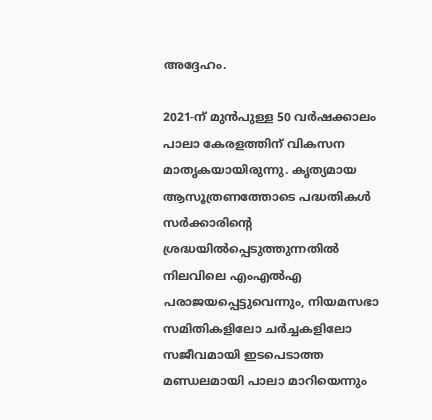അദ്ദേഹം.

2021-ന് മുൻപുള്ള 50 വർഷക്കാലം പാലാ കേരളത്തിന് വികസന മാതൃകയായിരുന്നു. കൃത്യമായ ആസൂത്രണത്തോടെ പദ്ധതികൾ സർക്കാരിന്റെ ശ്രദ്ധയിൽപ്പെടുത്തുന്നതിൽ നിലവിലെ എംഎൽഎ പരാജയപ്പെട്ടുവെന്നും, നിയമസഭാ സമിതികളിലോ ചർച്ചകളിലോ സജീവമായി ഇടപെടാത്ത മണ്ഡലമായി പാലാ മാറിയെന്നും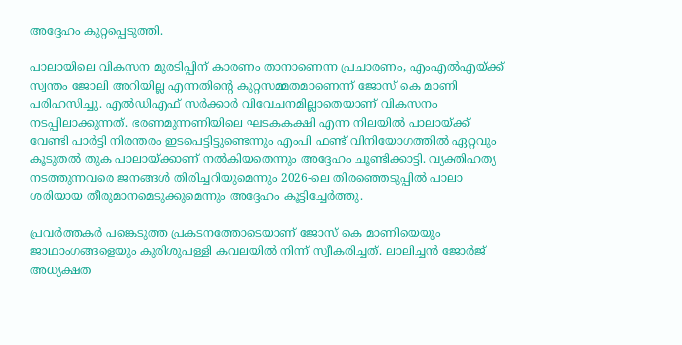അദ്ദേഹം കുറ്റപ്പെടുത്തി.

പാലായിലെ വികസന മുരടിപ്പിന് കാരണം താനാണെന്ന പ്രചാരണം, എംഎൽഎയ്ക്ക് സ്വന്തം ജോലി അറിയില്ല എന്നതിന്റെ കുറ്റസമ്മതമാണെന്ന് ജോസ് കെ മാണി പരിഹസിച്ചു. എൽഡിഎഫ് സർക്കാർ വിവേചനമില്ലാതെയാണ് വികസനം നടപ്പിലാക്കുന്നത്. ഭരണമുന്നണിയിലെ ഘടകകക്ഷി എന്ന നിലയിൽ പാലായ്ക്ക് വേണ്ടി പാർട്ടി നിരന്തരം ഇടപെട്ടിട്ടുണ്ടെന്നും എംപി ഫണ്ട് വിനിയോഗത്തിൽ ഏറ്റവും കൂടുതൽ തുക പാലായ്ക്കാണ് നൽകിയതെന്നും അദ്ദേഹം ചൂണ്ടിക്കാട്ടി. വ്യക്തിഹത്യ നടത്തുന്നവരെ ജനങ്ങൾ തിരിച്ചറിയുമെന്നും 2026-ലെ തിരഞ്ഞെടുപ്പിൽ പാലാ ശരിയായ തീരുമാനമെടുക്കുമെന്നും അദ്ദേഹം കൂട്ടിച്ചേർത്തു.

പ്രവർത്തകർ പങ്കെടുത്ത പ്രകടനത്തോടെയാണ് ജോസ് കെ മാണിയെയും ജാഥാംഗങ്ങളെയും കുരിശുപള്ളി കവലയിൽ നിന്ന് സ്വീകരിച്ചത്. ലാലിച്ചൻ ജോർജ് അധ്യക്ഷത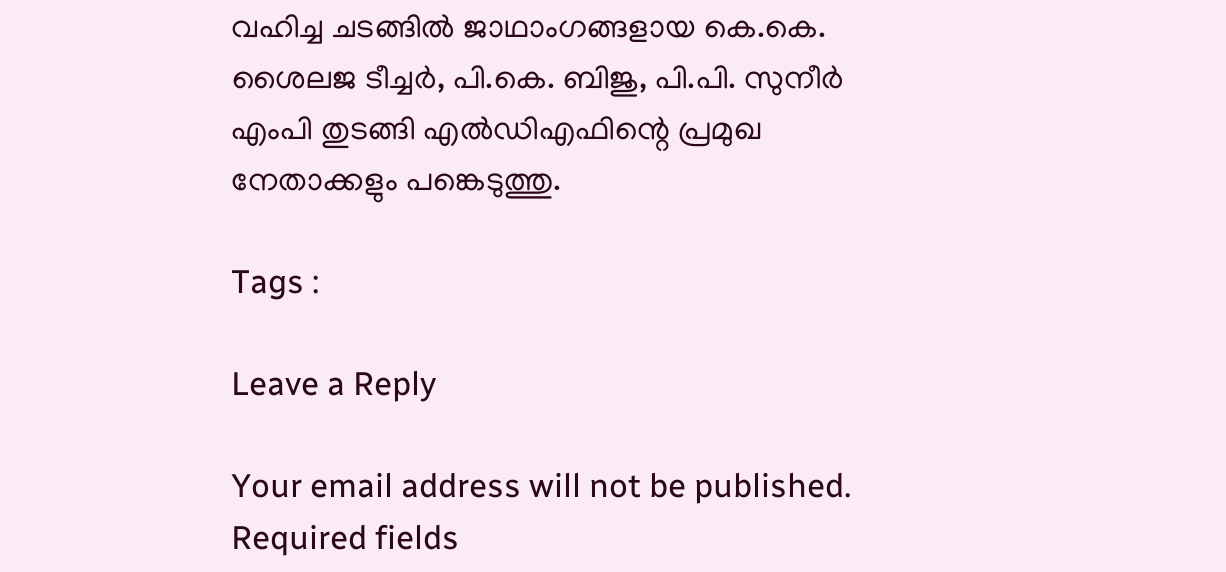വഹിച്ച ചടങ്ങിൽ ജാഥാംഗങ്ങളായ കെ.കെ. ശൈലജ ടീച്ചർ, പി.കെ. ബിജു, പി.പി. സുനീർ എംപി തുടങ്ങി എൽഡിഎഫിന്റെ പ്രമുഖ നേതാക്കളും പങ്കെടുത്തു.

Tags :

Leave a Reply

Your email address will not be published. Required fields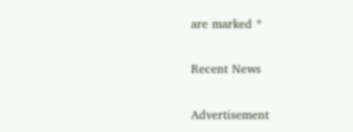are marked *

Recent News

Advertisement